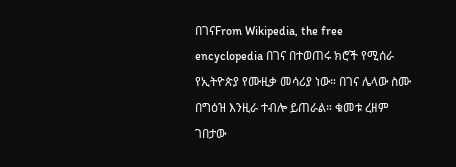በገናFrom Wikipedia, the free encyclopedia በገና በተወጠሩ ክሮች የሚሰራ የኢትዮጵያ የሙዚቃ መሳሪያ ነው። በገና ሌላው ስሙ በግዕዝ እንዚራ ተብሎ ይጠራል። ቁመቱ ረዘም ገበታው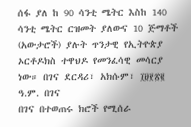ሰፋ ያለ ከ 90 ሳንቲ ሜትር እስከ 140 ሳንቲ ሜትር ርዝመት ያለውና 10 ጅማቶች (አውታሮች) ያሉት ጥንታዊ የኢትዮጵያ ኦርቶዶክስ ተዋህዶ የመንፈሳዊ መሳርያ ነው። በገና ደርዳሪ፣ አክሱም፣ ፲፱፻፳፪ ዓ.ም. በገና
በገና በተወጠሩ ክሮች የሚሰራ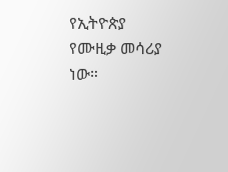የኢትዮጵያ የሙዚቃ መሳሪያ ነው።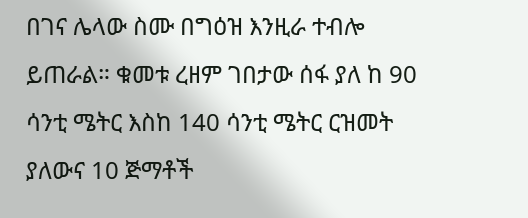በገና ሌላው ስሙ በግዕዝ እንዚራ ተብሎ ይጠራል። ቁመቱ ረዘም ገበታው ሰፋ ያለ ከ 90 ሳንቲ ሜትር እስከ 140 ሳንቲ ሜትር ርዝመት ያለውና 10 ጅማቶች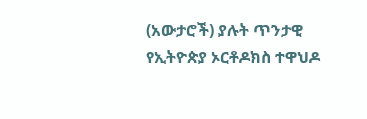(አውታሮች) ያሉት ጥንታዊ የኢትዮጵያ ኦርቶዶክስ ተዋህዶ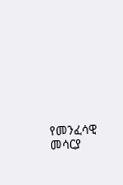የመንፈሳዊ መሳርያ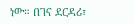ነው። በገና ደርዳሪ፣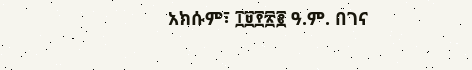አክሱም፣ ፲፱፻፳፪ ዓ.ም. በገና